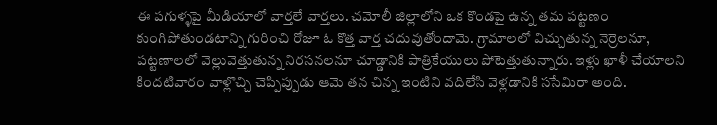ఈ పగుళ్ళపై మీడియాలో వార్తలే వార్తలు. చమోలీ జిల్లాలోని ఒక కొండపై ఉన్న తమ పట్టణం కుంగిపోతుండటాన్ని గురించి రోజూ ఓ కొత్త వార్త చదువుతోందామె. గ్రామాలలో విచ్చుతున్న నెర్రెలనూ, పట్టణాలలో వెల్లువెత్తుతున్న నిరసనలనూ చూడ్డానికి పాత్రికేయులు పోటెత్తుతున్నారు. ఇళ్లు ఖాళీ చేయాలని కిందటివారం వాళ్లొచ్చి చెప్పిప్పుడు ఆమె తన చిన్న ఇంటిని వదిలేసి వెళ్లడానికి ససేమిరా అంది.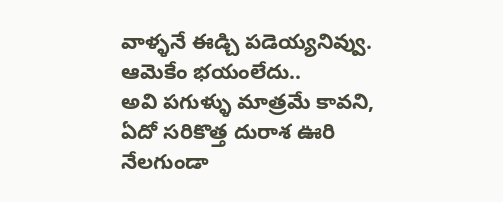వాళ్ళనే ఈడ్చి పడెయ్యనివ్వు. ఆమెకేం భయంలేదు..
అవి పగుళ్ళు మాత్రమే కావని, ఏదో సరికొత్త దురాశ ఊరి నేలగుండా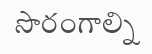సొరంగాల్ని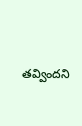తవ్విందని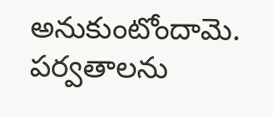అనుకుంటోందామె. పర్వతాలను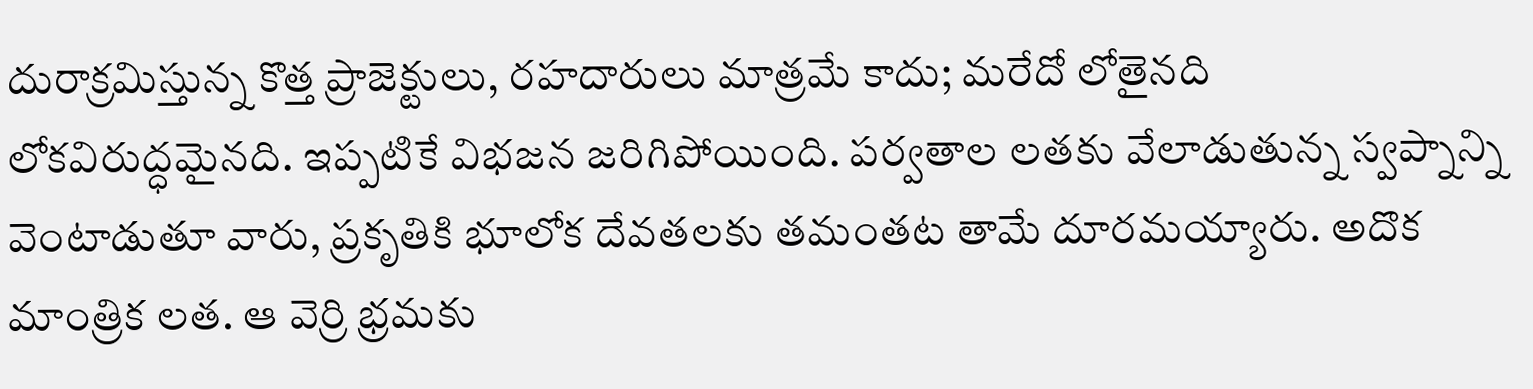దురాక్రమిస్తున్న కొత్త ప్రాజెక్టులు, రహదారులు మాత్రమే కాదు; మరేదో లోతైనది లోకవిరుద్ధమైనది. ఇప్పటికే విభజన జరిగిపోయింది. పర్వతాల లతకు వేలాడుతున్న స్వప్నాన్ని వెంటాడుతూ వారు, ప్రకృతికి భూలోక దేవతలకు తమంతట తామే దూరమయ్యారు. అదొక మాంత్రిక లత. ఆ వెర్రి భ్రమకు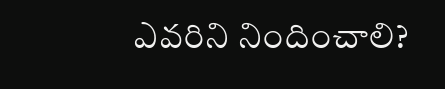ఎవరిని నిందించాలి?